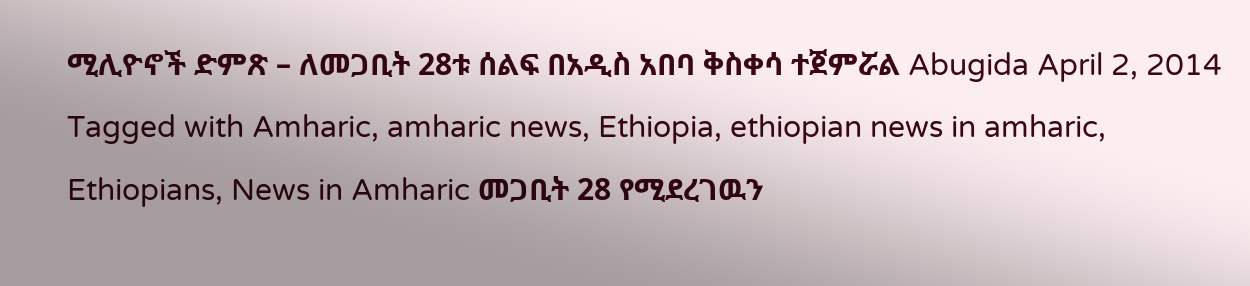ሚሊዮኖች ድምጽ – ለመጋቢት 28ቱ ሰልፍ በአዲስ አበባ ቅስቀሳ ተጀምሯል Abugida April 2, 2014 Tagged with Amharic, amharic news, Ethiopia, ethiopian news in amharic, Ethiopians, News in Amharic መጋቢት 28 የሚደረገዉን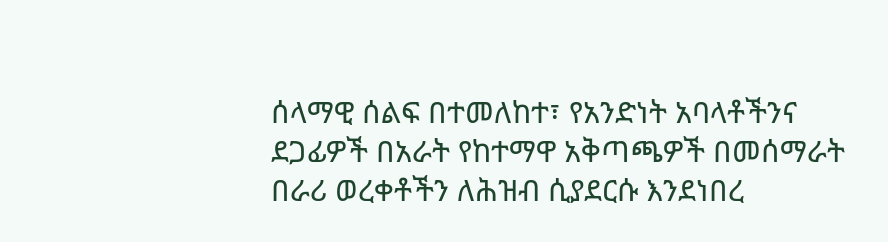ሰላማዊ ሰልፍ በተመለከተ፣ የአንድነት አባላቶችንና ደጋፊዎች በአራት የከተማዋ አቅጣጫዎች በመሰማራት በራሪ ወረቀቶችን ለሕዝብ ሲያደርሱ እንደነበረ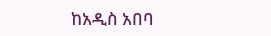ከአዲስ አበባ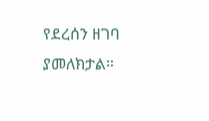የደረሰን ዘገባ ያመለክታል።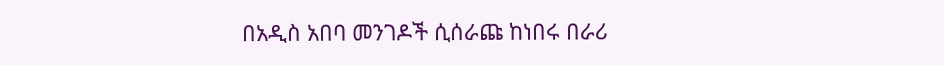በአዲስ አበባ መንገዶች ሲሰራጩ ከነበሩ በራሪ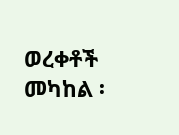ወረቀቶች መካከል ፡